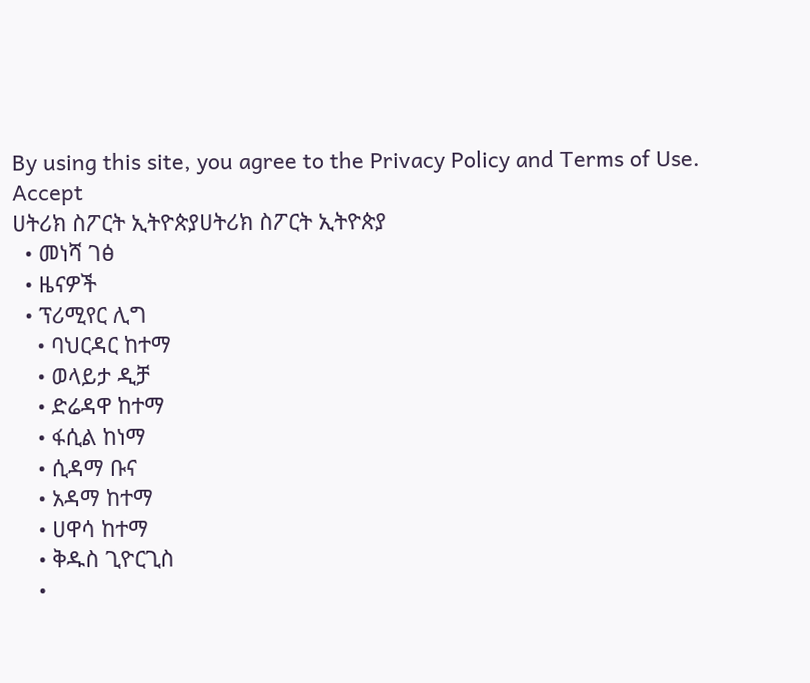By using this site, you agree to the Privacy Policy and Terms of Use.
Accept
ሀትሪክ ስፖርት ኢትዮጵያሀትሪክ ስፖርት ኢትዮጵያ
  • መነሻ ገፅ
  • ዜናዎች
  • ፕሪሚየር ሊግ
    • ባህርዳር ከተማ
    • ወላይታ ዲቻ
    • ድሬዳዋ ከተማ
    • ፋሲል ከነማ
    • ሲዳማ ቡና
    • አዳማ ከተማ
    • ሀዋሳ ከተማ
    • ቅዱስ ጊዮርጊስ
    •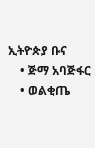ኢትዮጵያ ቡና
    • ጅማ አባጅፋር
    • ወልቂጤ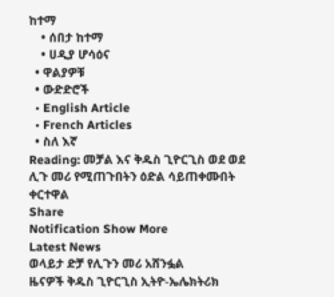ከተማ
    • ሰበታ ከተማ
    • ሀዲያ ሆሳዕና
  • ዋልያዎቹ
  • ውድድሮች
  • English Article
  • French Articles
  • ስለ እኛ
Reading: መቻል እና ቅዱስ ጊዮርጊስ ወደ ወደ ሊጉ መሪ የሚጠጉበትን ዕድል ሳይጠቀሙበት ቀርተዋል
Share
Notification Show More
Latest News
ወላይታ ድቻ የሊጉን መሪ አሸንፏል
ዜናዎች ቅዱስ ጊዮርጊስ ኢትዮ-ኤሌክትሪክ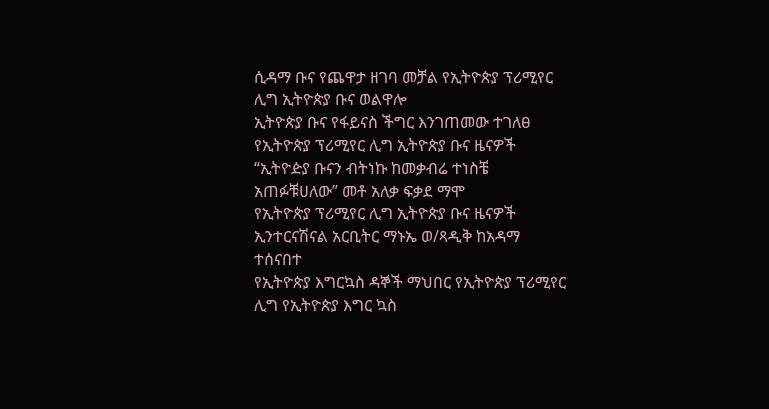ሲዳማ ቡና የጨዋታ ዘገባ መቻል የኢትዮጵያ ፕሪሚየር ሊግ ኢትዮጵያ ቡና ወልዋሎ
ኢትዮጵያ ቡና የፋይናስ ችግር እንገጠመው ተገለፀ
የኢትዮጵያ ፕሪሚየር ሊግ ኢትዮጵያ ቡና ዜናዎች
“ኢትዮዽያ ቡናን ብትነኩ ከመቃብሬ ተነስቼ አጠፉቹሀለው” መቶ አለቃ ፍቃደ ማሞ
የኢትዮጵያ ፕሪሚየር ሊግ ኢትዮጵያ ቡና ዜናዎች
ኢንተርናሽናል አርቢትር ማኑኤ ወ/ጻዲቅ ከአዳማ ተሰናበተ
የኢትዮጵያ እግርኳስ ዳኞች ማህበር የኢትዮጵያ ፕሪሚየር ሊግ የኢትዮጵያ እግር ኳስ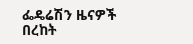ፌዴሬሽን ዜናዎች
በረከት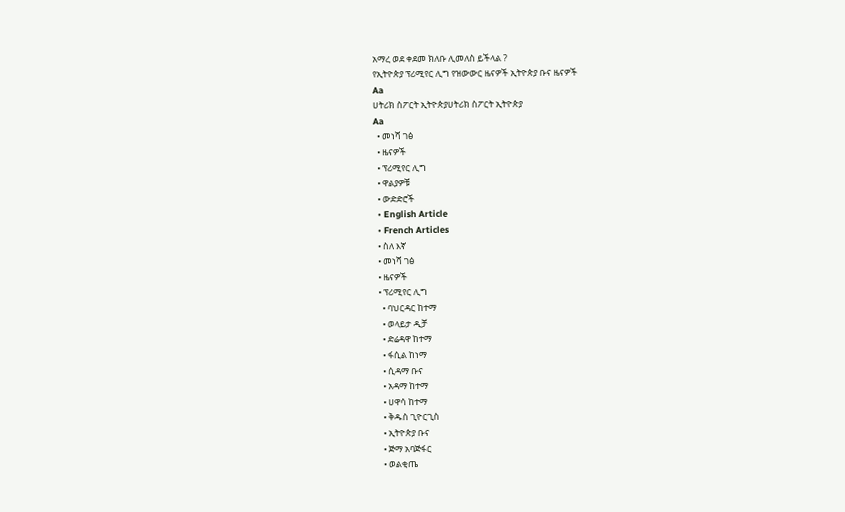አማረ ወደ ቀደመ ክለቡ ሊመለስ ይችላል ?
የኢትዮጵያ ፕሪሚየር ሊግ የዝውውር ዜናዎች ኢትዮጵያ ቡና ዜናዎች
Aa
ሀትሪክ ስፖርት ኢትዮጵያሀትሪክ ስፖርት ኢትዮጵያ
Aa
  • መነሻ ገፅ
  • ዜናዎች
  • ፕሪሚየር ሊግ
  • ዋልያዎቹ
  • ውድድሮች
  • English Article
  • French Articles
  • ስለ እኛ
  • መነሻ ገፅ
  • ዜናዎች
  • ፕሪሚየር ሊግ
    • ባህርዳር ከተማ
    • ወላይታ ዲቻ
    • ድሬዳዋ ከተማ
    • ፋሲል ከነማ
    • ሲዳማ ቡና
    • አዳማ ከተማ
    • ሀዋሳ ከተማ
    • ቅዱስ ጊዮርጊስ
    • ኢትዮጵያ ቡና
    • ጅማ አባጅፋር
    • ወልቂጤ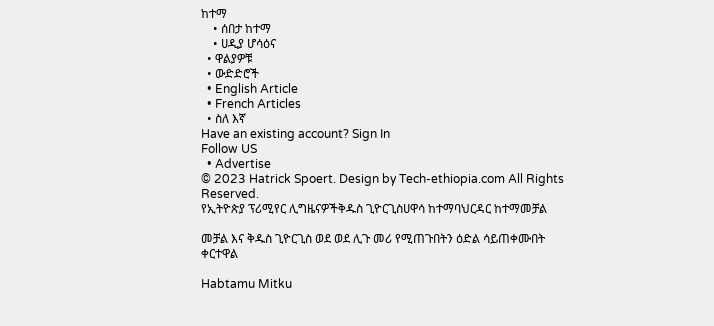ከተማ
    • ሰበታ ከተማ
    • ሀዲያ ሆሳዕና
  • ዋልያዎቹ
  • ውድድሮች
  • English Article
  • French Articles
  • ስለ እኛ
Have an existing account? Sign In
Follow US
  • Advertise
© 2023 Hatrick Spoert. Design by Tech-ethiopia.com All Rights Reserved.
የኢትዮጵያ ፕሪሚየር ሊግዜናዎችቅዱስ ጊዮርጊስሀዋሳ ከተማባህርዳር ከተማመቻል

መቻል እና ቅዱስ ጊዮርጊስ ወደ ወደ ሊጉ መሪ የሚጠጉበትን ዕድል ሳይጠቀሙበት ቀርተዋል

Habtamu Mitku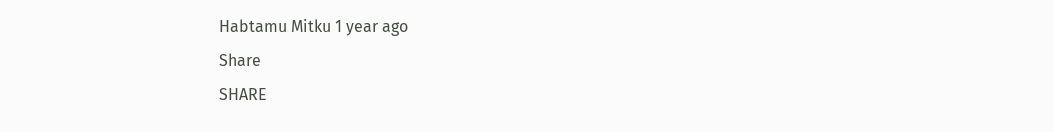Habtamu Mitku 1 year ago
Share
SHARE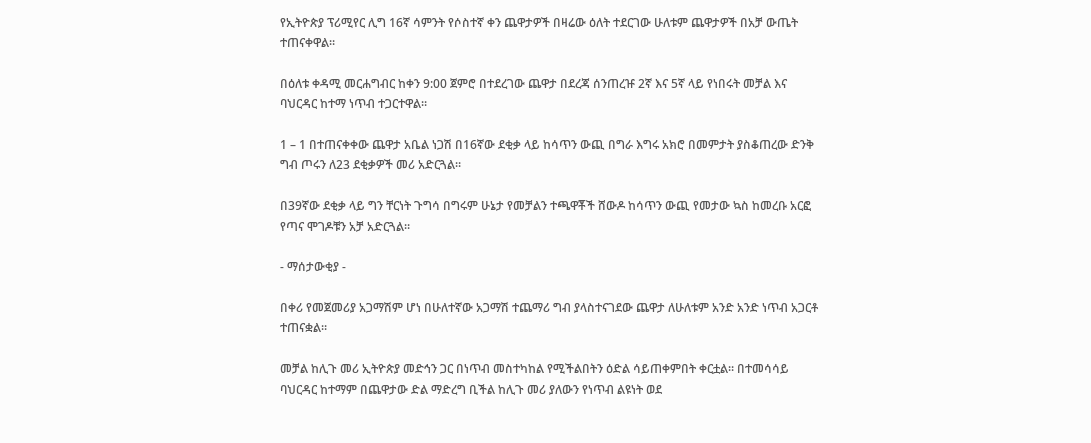የኢትዮጵያ ፕሪሚየር ሊግ 16ኛ ሳምንት የሶስተኛ ቀን ጨዋታዎች በዛሬው ዕለት ተደርገው ሁለቱም ጨዋታዎች በአቻ ውጤት ተጠናቀዋል።

በዕለቱ ቀዳሚ መርሐግብር ከቀን 9:00 ጀምሮ በተደረገው ጨዋታ በደረጃ ሰንጠረዡ 2ኛ እና 5ኛ ላይ የነበሩት መቻል እና ባህርዳር ከተማ ነጥብ ተጋርተዋል።

1 – 1 በተጠናቀቀው ጨዋታ አቤል ነጋሽ በ16ኛው ደቂቃ ላይ ከሳጥን ውጪ በግራ እግሩ አክሮ በመምታት ያስቆጠረው ድንቅ ግብ ጦሩን ለ23 ደቂቃዎች መሪ አድርጓል።

በ39ኛው ደቂቃ ላይ ግን ቸርነት ጉግሳ በግሩም ሁኔታ የመቻልን ተጫዋቾች ሸውዶ ከሳጥን ውጪ የመታው ኳስ ከመረቡ አርፎ የጣና ሞገዶቹን አቻ አድርጓል።

- ማሰታውቂያ -

በቀሪ የመጀመሪያ አጋማሽም ሆነ በሁለተኛው አጋማሽ ተጨማሪ ግብ ያላስተናገደው ጨዋታ ለሁለቱም አንድ አንድ ነጥብ አጋርቶ ተጠናቋል።

መቻል ከሊጉ መሪ ኢትዮጵያ መድኅን ጋር በነጥብ መስተካከል የሚችልበትን ዕድል ሳይጠቀምበት ቀርቷል። በተመሳሳይ ባህርዳር ከተማም በጨዋታው ድል ማድረግ ቢችል ከሊጉ መሪ ያለውን የነጥብ ልዩነት ወደ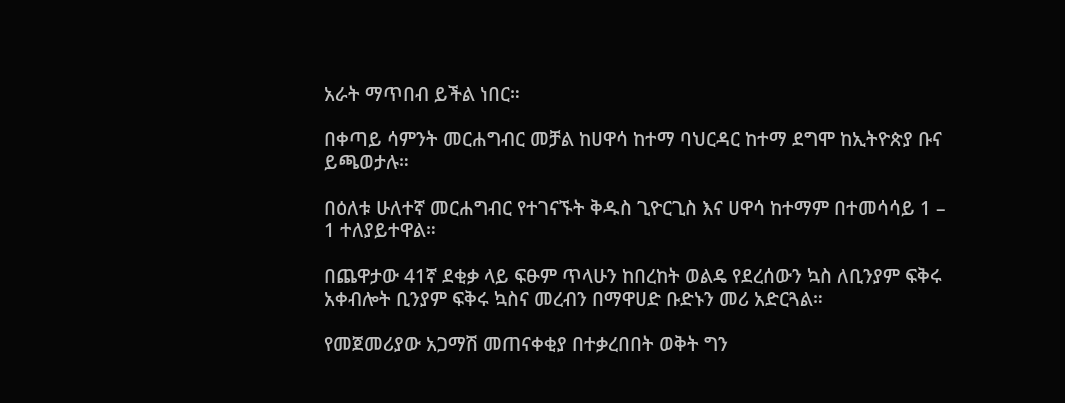አራት ማጥበብ ይችል ነበር።

በቀጣይ ሳምንት መርሐግብር መቻል ከሀዋሳ ከተማ ባህርዳር ከተማ ደግሞ ከኢትዮጵያ ቡና ይጫወታሉ።

በዕለቱ ሁለተኛ መርሐግብር የተገናኙት ቅዱስ ጊዮርጊስ እና ሀዋሳ ከተማም በተመሳሳይ 1 – 1 ተለያይተዋል።

በጨዋታው 41ኛ ደቂቃ ላይ ፍፁም ጥላሁን ከበረከት ወልዴ የደረሰውን ኳስ ለቢንያም ፍቅሩ አቀብሎት ቢንያም ፍቅሩ ኳስና መረብን በማዋሀድ ቡድኑን መሪ አድርጓል።

የመጀመሪያው አጋማሽ መጠናቀቂያ በተቃረበበት ወቅት ግን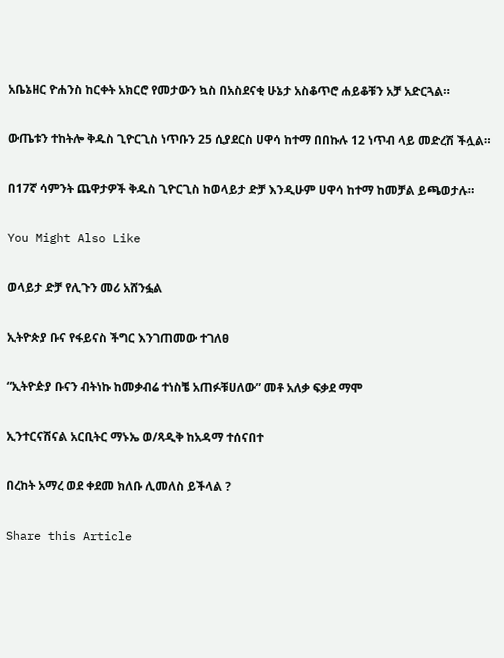አቤኔዘር ዮሐንስ ከርቀት አክርሮ የመታውን ኳስ በአስደናቂ ሁኔታ አስቆጥሮ ሐይቆቹን አቻ አድርጓል።

ውጤቱን ተከትሎ ቅዱስ ጊዮርጊስ ነጥቡን 25 ሲያደርስ ሀዋሳ ከተማ በበኩሉ 12 ነጥብ ላይ መድረሽ ችሏል።

በ17ኛ ሳምንት ጨዋታዎች ቅዱስ ጊዮርጊስ ከወላይታ ድቻ እንዲሁም ሀዋሳ ከተማ ከመቻል ይጫወታሉ።

You Might Also Like

ወላይታ ድቻ የሊጉን መሪ አሸንፏል

ኢትዮጵያ ቡና የፋይናስ ችግር እንገጠመው ተገለፀ

“ኢትዮዽያ ቡናን ብትነኩ ከመቃብሬ ተነስቼ አጠፉቹሀለው” መቶ አለቃ ፍቃደ ማሞ

ኢንተርናሽናል አርቢትር ማኑኤ ወ/ጻዲቅ ከአዳማ ተሰናበተ

በረከት አማረ ወደ ቀደመ ክለቡ ሊመለስ ይችላል ?

Share this Article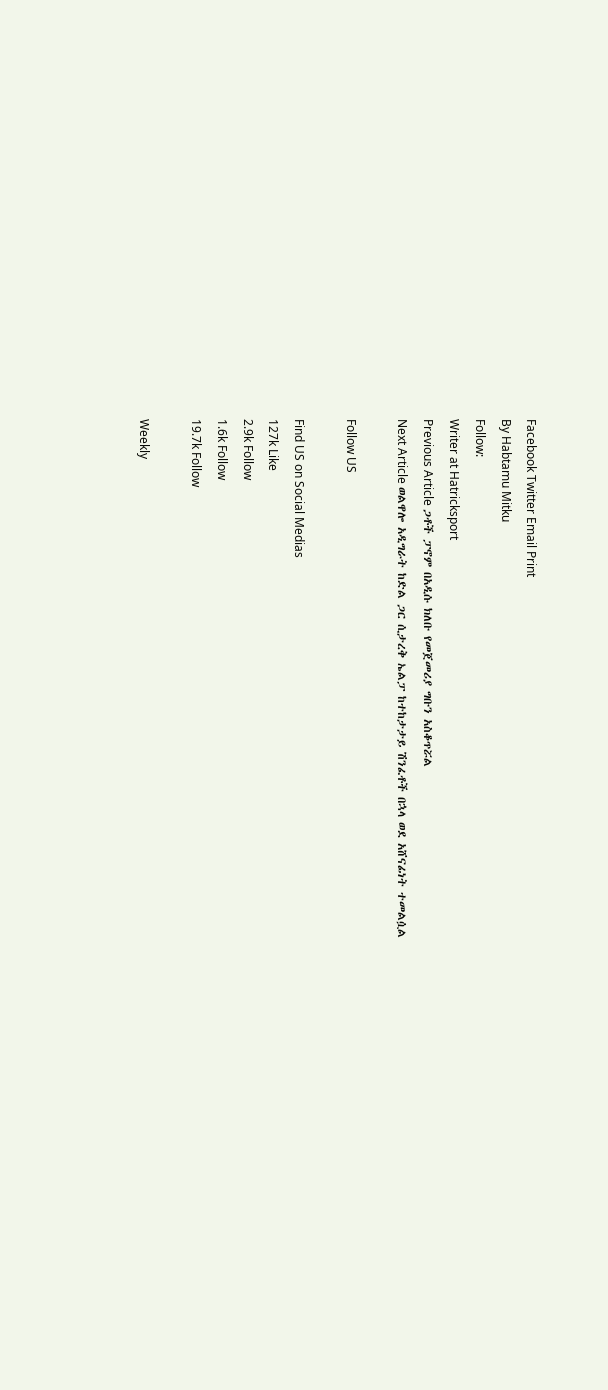Facebook Twitter Email Print
By Habtamu Mitku
Follow:
Writer at Hatricksport
Previous Article ጋቶች ፓኖም በአዲሱ ክለቡ የመጀመሪያ ግቡን አስቆጥሯል
Next Article ወልዋሎ አዲግራት ከድል ጋር ሲታረቅ ኤልፓ ከተከታታይ ሽንፈቶች በኋላ ወደ አሸናፊነት ተመልሷል

Follow US

Find US on Social Medias
127k Like
2.9k Follow
1.6k Follow
19.7k Follow

Weekly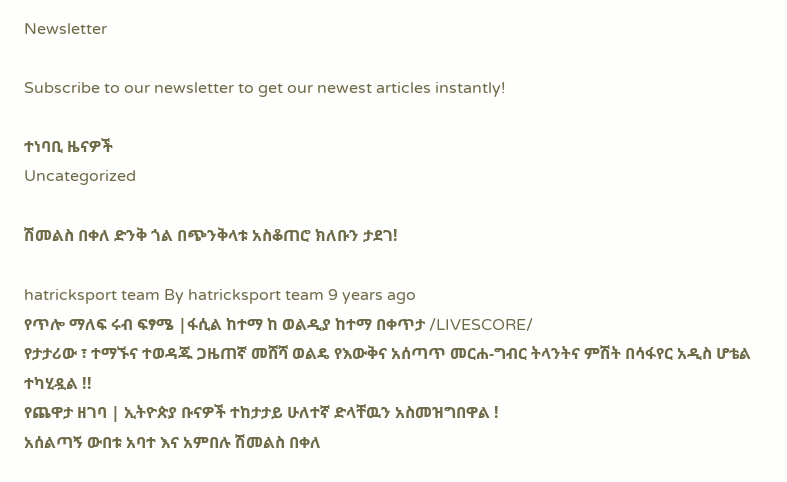Newsletter

Subscribe to our newsletter to get our newest articles instantly!

ተነባቢ ዜናዎች
Uncategorized

ሽመልስ በቀለ ድንቅ ጎል በጭንቅላቱ አስቆጠሮ ክለቡን ታደገ!

hatricksport team By hatricksport team 9 years ago
የጥሎ ማለፍ ሩብ ፍፃሜ |ፋሲል ከተማ ከ ወልዲያ ከተማ በቀጥታ /LIVESCORE/
የታታሪው ፣ ተማኙና ተወዳጁ ጋዜጠኛ መሸሻ ወልዴ የእውቅና አሰጣጥ መርሐ-ግብር ትላንትና ምሽት በሳፋየር አዲስ ሆቴል ተካሂዷል !!
የጨዋታ ዘገባ | ኢትዮጵያ ቡናዎች ተከታታይ ሁለተኛ ድላቸዉን አስመዝግበዋል !
አሰልጣኝ ውበቱ አባተ እና አምበሉ ሽመልስ በቀለ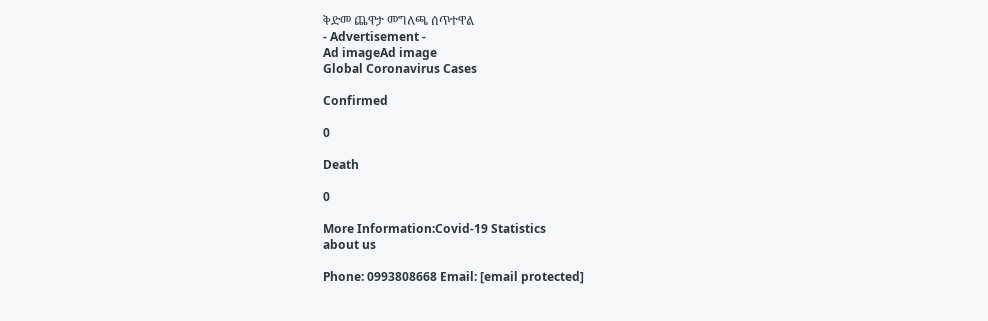ቅድመ ጨዋታ መግለጫ ሰጥተዋል
- Advertisement -
Ad imageAd image
Global Coronavirus Cases

Confirmed

0

Death

0

More Information:Covid-19 Statistics
about us

Phone: 0993808668 Email: [email protected]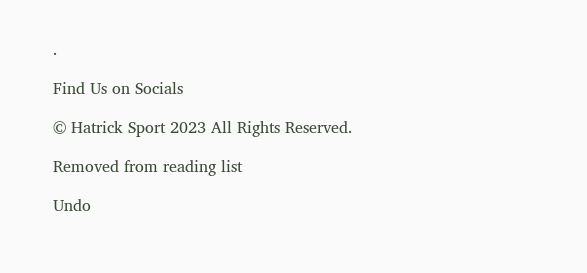.

Find Us on Socials

© Hatrick Sport 2023 All Rights Reserved.

Removed from reading list

Undo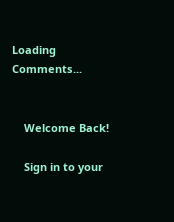Loading Comments...


    Welcome Back!

    Sign in to your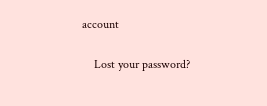account

    Lost your password?